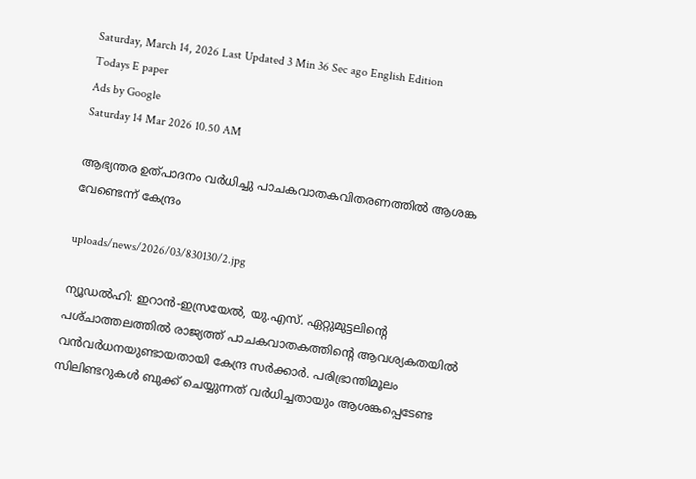Saturday, March 14, 2026 Last Updated 3 Min 36 Sec ago English Edition
Todays E paper
Ads by Google
Saturday 14 Mar 2026 10.50 AM

ആഭ്യന്തര ഉത്‌പാദനം വര്‍ധിച്ചു പാചകവാതകവിതരണത്തില്‍ ആശങ്ക വേണ്ടെന്ന്‌ കേന്ദ്രം

uploads/news/2026/03/830130/2.jpg

ന്യൂഡല്‍ഹി: ഇറാന്‍-ഇസ്രയേല്‍, യു.എസ്‌. ഏറ്റുമുട്ടലിന്റെ പശ്‌ചാത്തലത്തില്‍ രാജ്യത്ത്‌ പാചകവാതകത്തിന്റെ ആവശ്യകതയില്‍ വന്‍വര്‍ധനയുണ്ടായതായി കേന്ദ്ര സര്‍ക്കാര്‍. പരിഭ്രാന്തിമൂലം സിലിണ്ടറുകള്‍ ബുക്ക്‌ ചെയ്യുന്നത്‌ വര്‍ധിച്ചതായും ആശങ്കപ്പെടേണ്ട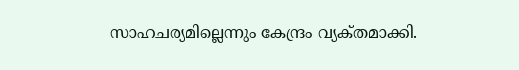സാഹചര്യമില്ലെന്നും കേന്ദ്രം വ്യക്‌തമാക്കി.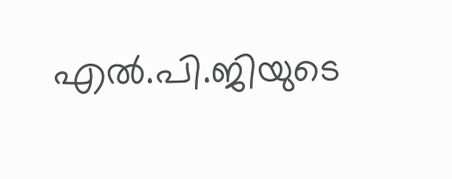എല്‍.പി.ജിയുടെ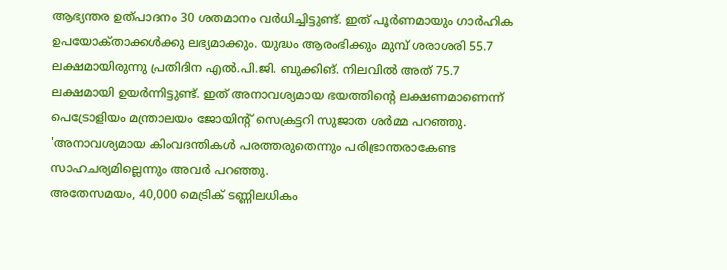ആഭ്യന്തര ഉത്‌പാദനം 30 ശതമാനം വര്‍ധിച്ചിട്ടുണ്ട്‌. ഇത്‌ പൂര്‍ണമായും ഗാര്‍ഹിക ഉപയോക്‌താക്കള്‍ക്കു ലഭ്യമാക്കും. യുദ്ധം ആരംഭിക്കും മുമ്പ്‌ ശരാശരി 55.7 ലക്ഷമായിരുന്നു പ്രതിദിന എല്‍.പി.ജി. ബുക്കിങ്‌. നിലവില്‍ അത്‌ 75.7 ലക്ഷമായി ഉയര്‍ന്നിട്ടുണ്ട്‌. ഇത്‌ അനാവശ്യമായ ഭയത്തിന്റെ ലക്ഷണമാണെന്ന്‌ പെട്രോളിയം മന്ത്രാലയം ജോയിന്റ്‌ സെക്രട്ടറി സുജാത ശര്‍മ്മ പറഞ്ഞു. 'അനാവശ്യമായ കിംവദന്തികള്‍ പരത്തരുതെന്നും പരിഭ്രാന്തരാകേണ്ട സാഹചര്യമില്ലെന്നും അവര്‍ പറഞ്ഞു.
അതേസമയം, 40,000 മെട്രിക്‌ ടണ്ണിലധികം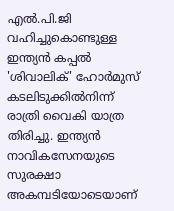എല്‍.പി.ജി വഹിച്ചുകൊണ്ടുള്ള ഇന്ത്യന്‍ കപ്പല്‍ 'ശിവാലിക്‌' ഹോര്‍മുസ്‌ കടലിടുക്കില്‍നിന്ന്‌ രാത്രി വൈകി യാത്ര തിരിച്ചു. ഇന്ത്യന്‍ നാവികസേനയുടെ സുരക്ഷാ അകമ്പടിയോടെയാണ്‌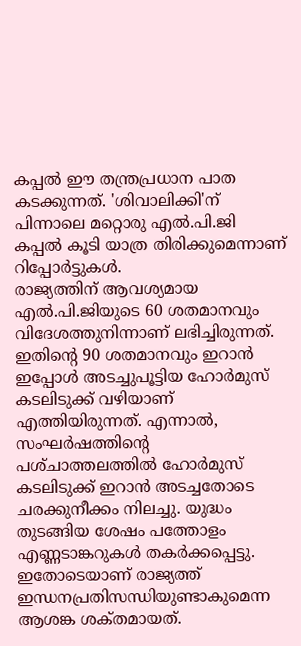കപ്പല്‍ ഈ തന്ത്രപ്രധാന പാത കടക്കുന്നത്‌. 'ശിവാലിക്കി'ന്‌ പിന്നാലെ മറ്റൊരു എല്‍.പി.ജി കപ്പല്‍ കൂടി യാത്ര തിരിക്കുമെന്നാണ്‌ റിപ്പോര്‍ട്ടുകള്‍.
രാജ്യത്തിന്‌ ആവശ്യമായ എല്‍.പി.ജിയുടെ 60 ശതമാനവും വിദേശത്തുനിന്നാണ്‌ ലഭിച്ചിരുന്നത്‌. ഇതിന്റെ 90 ശതമാനവും ഇറാന്‍ ഇപ്പോള്‍ അടച്ചുപൂട്ടിയ ഹോര്‍മുസ്‌ കടലിടുക്ക്‌ വഴിയാണ്‌ എത്തിയിരുന്നത്‌. എന്നാല്‍, സംഘര്‍ഷത്തിന്റെ പശ്‌ചാത്തലത്തില്‍ ഹോര്‍മുസ്‌ കടലിടുക്ക്‌ ഇറാന്‍ അടച്ചതോടെ ചരക്കുനീക്കം നിലച്ചു. യുദ്ധം തുടങ്ങിയ ശേഷം പത്തോളം എണ്ണടാങ്കറുകള്‍ തകര്‍ക്കപ്പെട്ടു. ഇതോടെയാണ്‌ രാജ്യത്ത്‌ ഇന്ധനപ്രതിസന്ധിയുണ്ടാകുമെന്ന ആശങ്ക ശക്‌തമായത്‌.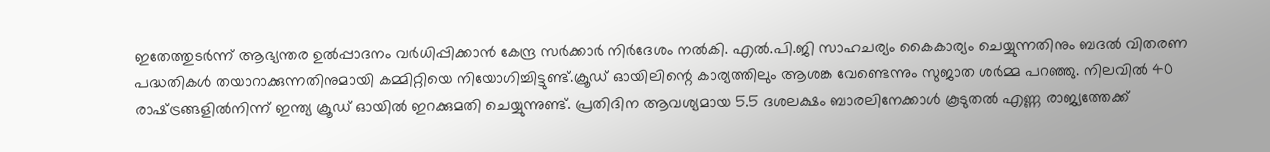ഇതേത്തുടര്‍ന്ന്‌ ആഭ്യന്തര ഉല്‍പ്പാദനം വര്‍ധിപ്പിക്കാന്‍ കേന്ദ്ര സര്‍ക്കാര്‍ നിര്‍ദേശം നല്‍കി. എല്‍.പി.ജി സാഹചര്യം കൈകാര്യം ചെയ്യുന്നതിനും ബദല്‍ വിതരണ പദ്ധതികള്‍ തയാറാക്കുന്നതിനുമായി കമ്മിറ്റിയെ നിയോഗിച്ചിട്ടുണ്ട്‌.ക്രൂഡ്‌ ഓയിലിന്റെ കാര്യത്തിലും ആശങ്ക വേണ്ടെന്നും സുജാത ശര്‍മ്മ പറഞ്ഞു. നിലവില്‍ 40 രാഷ്‌ട്രങ്ങളില്‍നിന്ന്‌ ഇന്ത്യ ക്രൂഡ്‌ ഓയില്‍ ഇറക്കുമതി ചെയ്യുന്നുണ്ട്‌. പ്രതിദിന ആവശ്യമായ 5.5 ദശലക്ഷം ബാരലിനേക്കാള്‍ കൂടുതല്‍ എണ്ണ രാജ്യത്തേക്ക്‌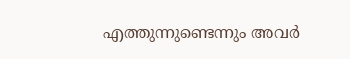എത്തുന്നുണ്ടെന്നും അവര്‍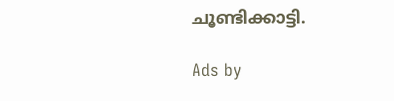ചൂണ്ടിക്കാട്ടി.

Ads by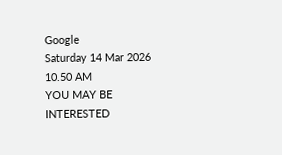Google
Saturday 14 Mar 2026 10.50 AM
YOU MAY BE INTERESTED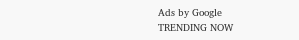Ads by Google
TRENDING NOW